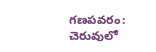గణపవరం: చెరువులో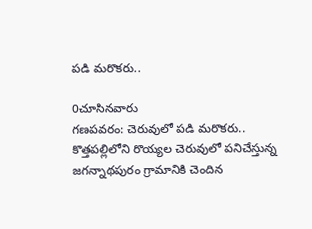పడి మరొకరు..

0చూసినవారు
గణపవరం: చెరువులో పడి మరొకరు..
కొత్తపల్లిలోని రొయ్యల చెరువులో పనిచేస్తున్న జగన్నాథపురం గ్రామానికి చెందిన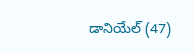డానియేల్ (47)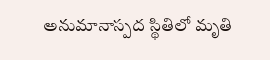అనుమానాస్పద స్థితిలో మృతి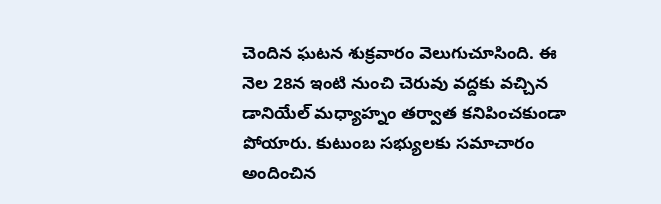చెందిన ఘటన శుక్రవారం వెలుగుచూసింది. ఈ నెల 28న ఇంటి నుంచి చెరువు వద్దకు వచ్చిన డానియేల్ మధ్యాహ్నం తర్వాత కనిపించకుండా పోయారు. కుటుంబ సభ్యులకు సమాచారం అందించిన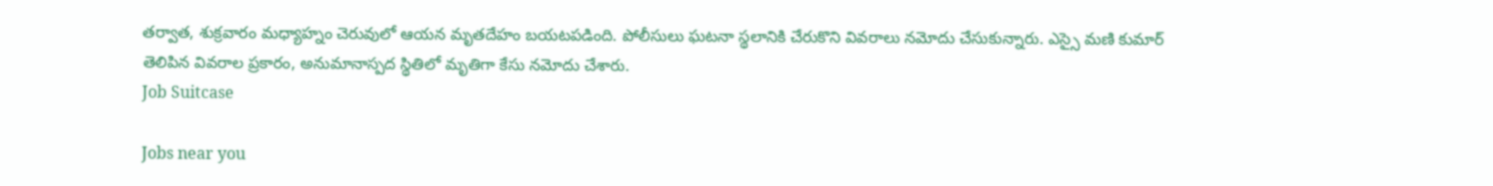తర్వాత, శుక్రవారం మధ్యాహ్నం చెరువులో ఆయన మృతదేహం బయటపడింది. పోలీసులు ఘటనా స్థలానికి చేరుకొని వివరాలు నమోదు చేసుకున్నారు. ఎస్సై మణి కుమార్ తెలిపిన వివరాల ప్రకారం, అనుమానాస్పద స్థితిలో మృతిగా కేసు నమోదు చేశారు.
Job Suitcase

Jobs near you